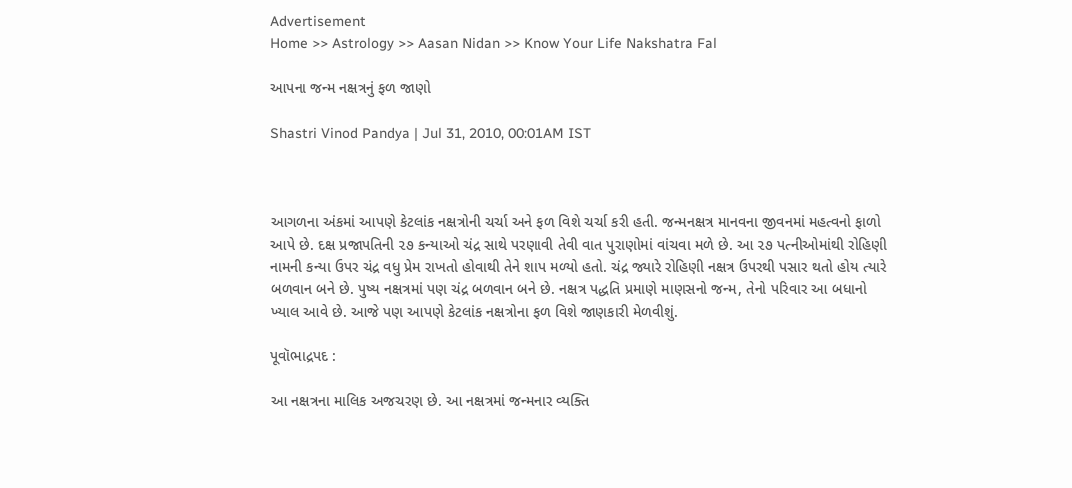Advertisement
Home >> Astrology >> Aasan Nidan >> Know Your Life Nakshatra Fal

આપના જન્મ નક્ષત્રનું ફળ જાણો

Shastri Vinod Pandya | Jul 31, 2010, 00:01AM IST



આગળના અંકમાં આપણે કેટલાંક નક્ષત્રોની ચર્ચા અને ફળ વિશે ચર્ચા કરી હતી. જન્મનક્ષત્ર માનવના જીવનમાં મહત્વનો ફાળો આપે છે. દક્ષ પ્રજાપતિની ૨૭ કન્યાઓ ચંદ્ર સાથે પરણાવી તેવી વાત પુરાણોમાં વાંચવા મળે છે. આ ૨૭ પત્નીઓમાંથી રોહિણી નામની કન્યા ઉપર ચંદ્ર વધુ પ્રેમ રાખતો હોવાથી તેને શાપ મળ્યો હતો. ચંદ્ર જ્યારે રોહિણી નક્ષત્ર ઉપરથી પસાર થતો હોય ત્યારે બળવાન બને છે. પુષ્ય નક્ષત્રમાં પણ ચંદ્ર બળવાન બને છે. નક્ષત્ર પદ્ધતિ પ્રમાણે માણસનો જન્મ, તેનો પરિવાર આ બધાનો ખ્યાલ આવે છે. આજે પણ આપણે કેટલાંક નક્ષત્રોના ફળ વિશે જાણકારી મેળવીશું.

પૂવૉભાદ્રપદ :

આ નક્ષત્રના માલિક અજચરણ છે. આ નક્ષત્રમાં જન્મનાર વ્યક્તિ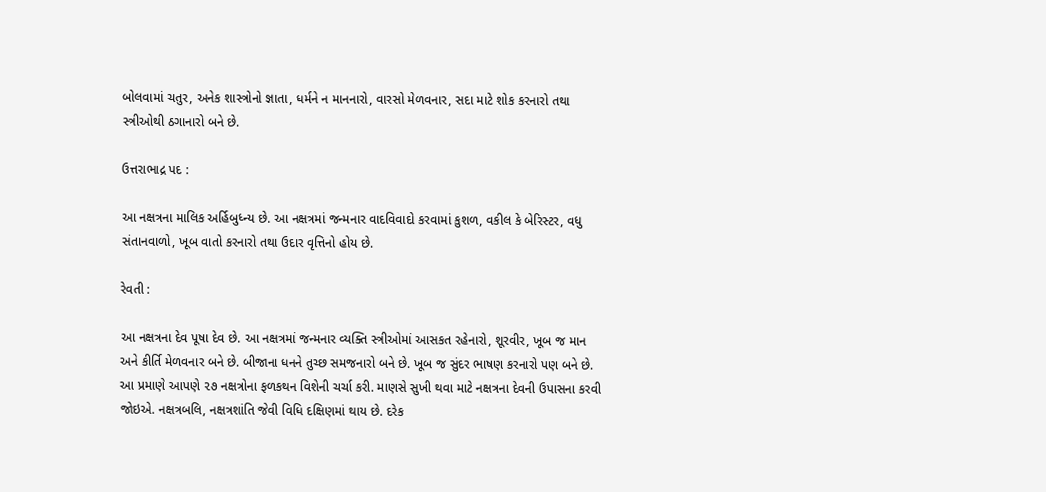બોલવામાં ચતુર, અનેક શાસ્ત્રોનો જ્ઞાતા, ધર્મને ન માનનારો, વારસો મેળવનાર, સદા માટે શોક કરનારો તથા સ્ત્રીઓથી ઠગાનારો બને છે.

ઉત્તરાભાદ્ર પદ :

આ નક્ષત્રના માલિક અર્હિબુધ્ન્ય છે. આ નક્ષત્રમાં જન્મનાર વાદવિવાદો કરવામાં કુશળ, વકીલ કે બેરિસ્ટર, વધુ સંતાનવાળો, ખૂબ વાતો કરનારો તથા ઉદાર વૃત્તિનો હોય છે.

રેવતી :

આ નક્ષત્રના દેવ પૂષા દેવ છે. આ નક્ષત્રમાં જન્મનાર વ્યક્તિ સ્ત્રીઓમાં આસકત રહેનારો, શૂરવીર, ખૂબ જ માન અને કીર્તિ મેળવનાર બને છે. બીજાના ધનને તુચ્છ સમજનારો બને છે. ખૂબ જ સુંદર ભાષણ કરનારો પણ બને છે.
આ પ્રમાણે આપણે ૨૭ નક્ષત્રોના ફળકથન વિશેની ચર્ચા કરી. માણસે સુખી થવા માટે નક્ષત્રના દેવની ઉપાસના કરવી જોઇએ. નક્ષત્રબલિ, નક્ષત્રશાંતિ જેવી વિધિ દક્ષિણમાં થાય છે. દરેક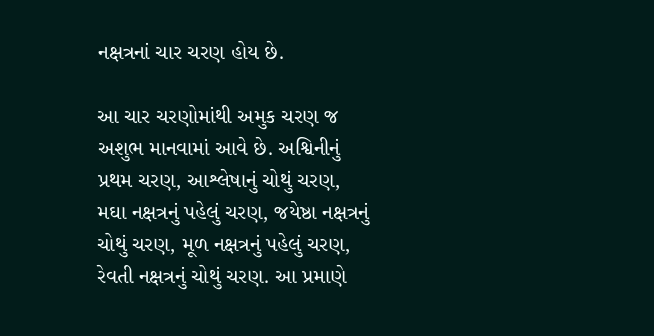નક્ષત્રનાં ચાર ચરણ હોય છે.

આ ચાર ચરણોમાંથી અમુક ચરણ જ અશુભ માનવામાં આવે છે. અશ્વિનીનું પ્રથમ ચરણ, આશ્લેષાનું ચોથું ચરણ, મઘા નક્ષત્રનું પહેલું ચરણ, જયેષ્ઠા નક્ષત્રનું ચોથું ચરણ, મૂળ નક્ષત્રનું પહેલું ચરણ, રેવતી નક્ષત્રનું ચોથું ચરણ. આ પ્રમાણે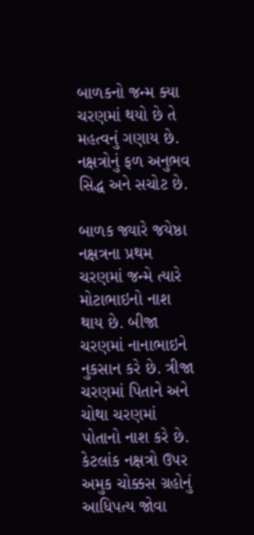બાળકનો જન્મ ક્યા ચરણમાં થયો છે તે મહત્વનું ગણાય છે. નક્ષત્રોનું ફળ અનુભવ સિદ્ધ અને સચોટ છે.

બાળક જ્યારે જયેષ્ઠા નક્ષત્રના પ્રથમ ચરણમાં જન્મે ત્યારે મોટાભાઇનો નાશ થાય છે. બીજા ચરણમાં નાનાભાઇને નુકસાન કરે છે. ત્રીજા ચરણમાં પિતાને અને ચોથા ચરણમાં પોતાનો નાશ કરે છે. કેટલાંક નક્ષત્રો ઉપર અમુક ચોક્કસ ગ્રહોનું આધિપત્ય જોવા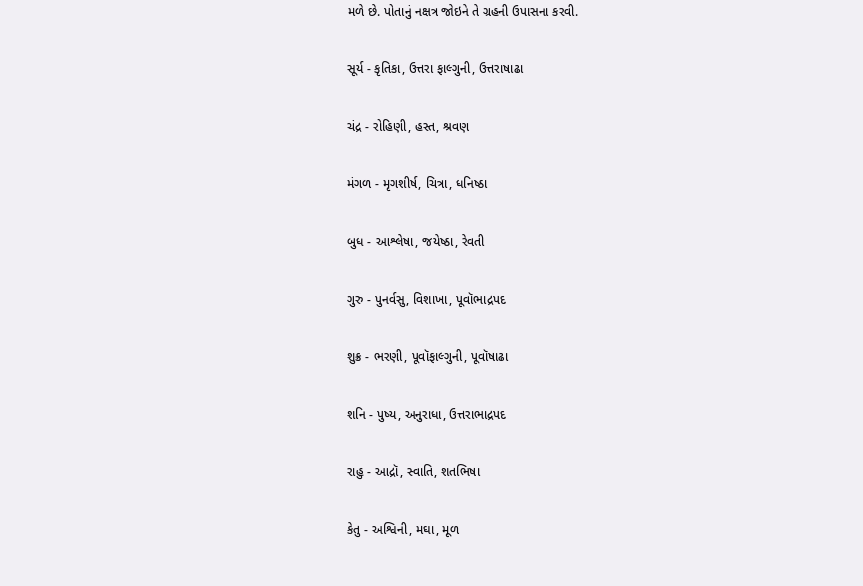મળે છે. પોતાનું નક્ષત્ર જોઇને તે ગ્રહની ઉપાસના કરવી.

સૂર્ય - કૃતિકા, ઉત્તરા ફાલ્ગુની, ઉત્તરાષાઢા

ચંદ્ર - રોહિણી, હસ્ત, શ્રવણ

મંગળ - મૃગશીર્ષ, ચિત્રા, ધનિષ્ઠા

બુધ - આશ્લેષા, જયેષ્ઠા, રેવતી

ગુરુ - પુનર્વસુ, વિશાખા, પૂવૉભાદ્રપદ

શુક્ર - ભરણી, પૂવૉફાલ્ગુની, પૂવૉષાઢા

શનિ - પુષ્ય, અનુરાધા, ઉત્તરાભાદ્રપદ

રાહુ - આદ્રૉ, સ્વાતિ, શતભિષા

કેતુ - અશ્વિની, મઘા, મૂળ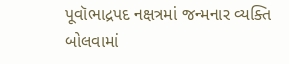પૂવૉભાદ્રપદ નક્ષત્રમાં જન્મનાર વ્યક્તિ બોલવામાં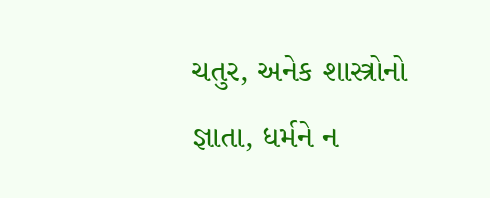ચતુર, અનેક શાસ્ત્રોનો જ્ઞાતા, ધર્મને ન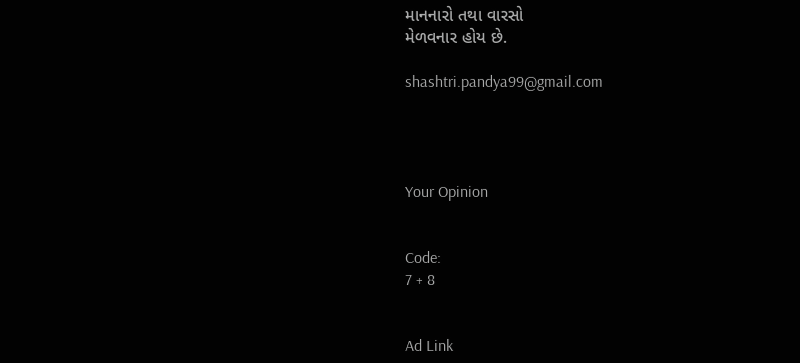માનનારો તથા વારસો
મેળવનાર હોય છે.

shashtri.pandya99@gmail.com




Your Opinion


Code:
7 + 8


Ad Link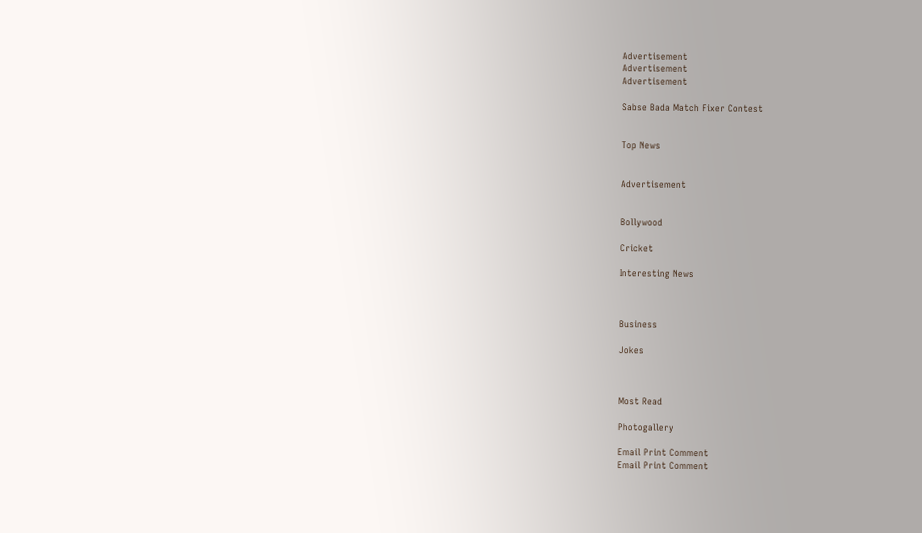Advertisement
Advertisement
Advertisement

Sabse Bada Match Fixer Contest


Top News


Advertisement


Bollywood

Cricket

Interesting News



Business

Jokes



Most Read

Photogallery

Email Print Comment
Email Print Comment